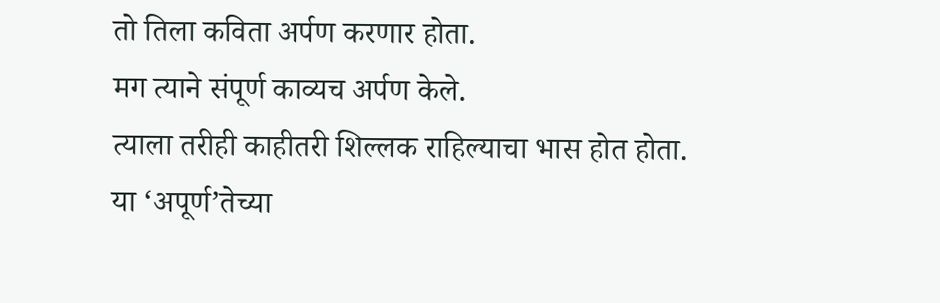तो तिला कविता अर्पण करणार होता.
मग त्याने संपूर्ण काव्यच अर्पण केले.
त्याला तरीही काहीतरी शिल्लक राहिल्याचा भास होत होता.
या ‘अपूर्ण’तेच्या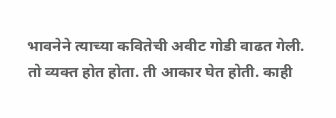भावनेने त्याच्या कवितेची अवीट गोडी वाढत गेली.
तो व्यक्त होत होता. ती आकार घेत होती. काही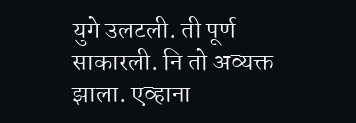युगे उलटली. ती पूर्ण साकारली. नि तो अव्यक्त झाला. एव्हाना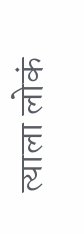त्याला लोकं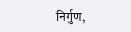निर्गुण,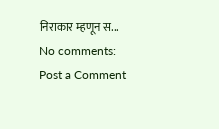निराकार म्हणून स...
No comments:
Post a Comment